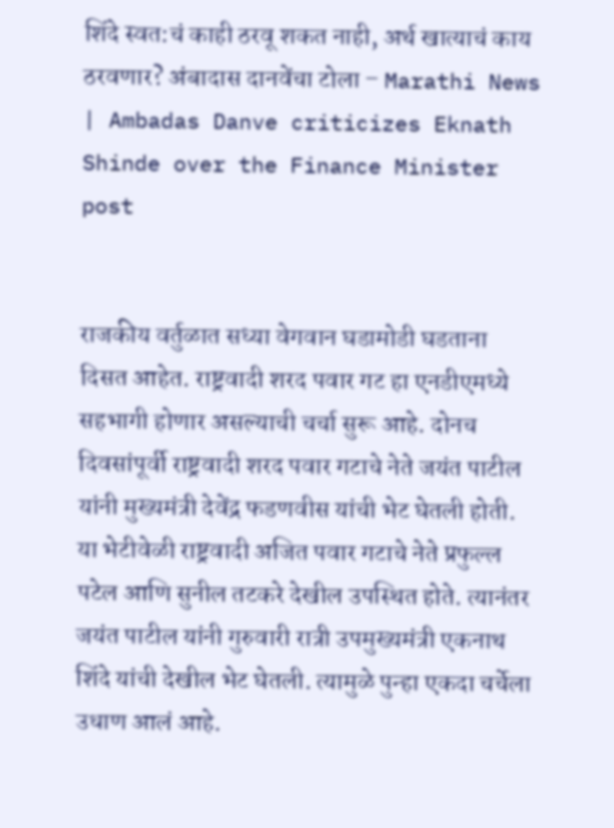शिंदे स्वत:चं काही ठरवू शकत नाही, अर्थ खात्याचं काय ठरवणार? अंबादास दानवेंचा टोला – Marathi News | Ambadas Danve criticizes Eknath Shinde over the Finance Minister post


राजकीय वर्तुळात सध्या वेगवान घडामोडी घडताना दिसत आहेत. राष्ट्रवादी शरद पवार गट हा एनडीएमध्ये सहभागी होणार असल्याची चर्चा सुरू आहे. दोनच दिवसांपूर्वी राष्ट्रवादी शरद पवार गटाचे नेते जयंत पाटील यांनी मुख्यमंत्री देवेंद्र फडणवीस यांची भेट घेतली होती. या भेटीवेळी राष्ट्रवादी अजित पवार गटाचे नेते प्रफुल्ल पटेल आणि सुनील तटकरे देखील उपस्थित होते. त्यानंतर जयंत पाटील यांनी गुरुवारी रात्री उपमुख्यमंत्री एकनाथ शिंदे यांची देखील भेट घेतली. त्यामुळे पुन्हा एकदा चर्चेला उधाण आलं आहे.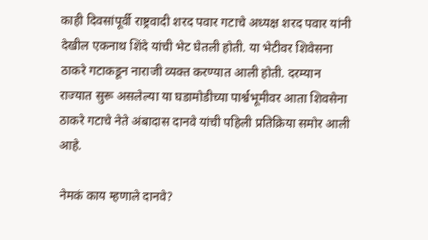काही दिवसांपूर्वी राष्ट्रवादी शरद पवार गटाचे अध्यक्ष शरद पवार यांनी देखील एकनाथ शिंदे यांची भेट घेतली होती. या भेटीवर शिवेसना ठाकरे गटाकडून नाराजी व्यक्त करण्यात आली होती. दरम्यान राज्यात सुरू असलेल्या या घडामोडीच्या पार्श्वभूमीवर आता शिवसेना ठाकरे गटाचे नेते अंबादास दानवे यांची पहिली प्रतिक्रिया समोर आली आहे.

नेमकं काय म्हणाले दानवे?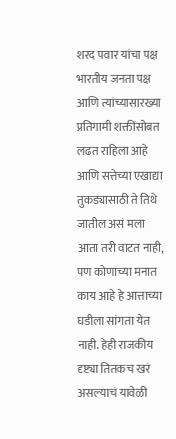शरद पवार यांचा पक्ष भारतीय जनता पक्ष आणि त्यांच्यासारख्या प्रतिगामी शक्तींसोबत लढत राहिला आहे आणि सत्तेच्या एखाद्या तुकड्यासाठी ते तिथे जातील असं मला आता तरी वाटत नाही, पण कोणाच्या मनात काय आहे हे आत्ताच्या घडीला सांगता येत नाही. हेही राजकीय दृष्ट्या तितकच खरं असल्याचं यावेळी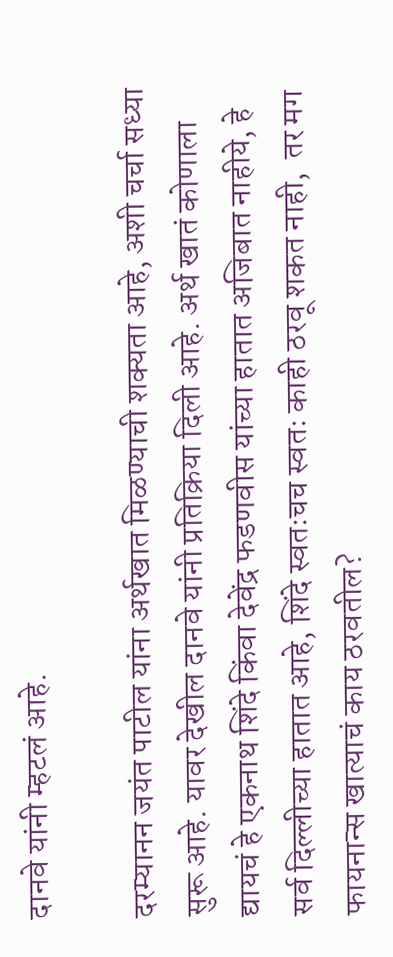दानवे यांनी म्हटलं आहे.

दरम्यानन जयंत पाटील यांना अर्थखात मिळण्याची शक्यता आहे, अशी चर्चा सध्या सुरू आहे. यावर देखील दानवे यांनी प्रतिक्रिया दिली आहे. अर्थ खातं कोणाला द्यायचं हे एकनाथ शिंदे किंवा देवेंद्र फडणवीस यांच्या हातात अजिबात नाहीये, हे सर्व दिल्लीच्या हातात आहे, शिंदे स्वतःचच स्वतः काही ठरवू शकत नाही,  तर मग  फायनान्स खात्याचं काय ठरवतील?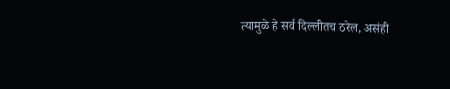त्यामुळे हे सर्व दिल्लीतच ठरेल, असंही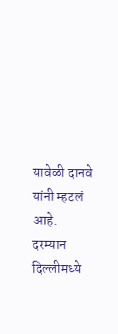यावेळी दानवे यांनी म्हटलं आहे. दरम्यान दिल्लीमध्ये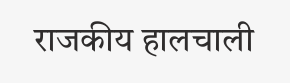राजकीय हालचाली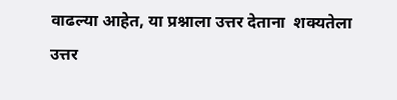वाढल्या आहेत, या प्रश्नाला उत्तर देताना  शक्यतेला उत्तर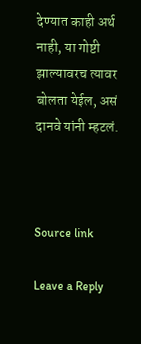देण्यात काही अर्थ नाही, या गोष्टी झाल्यावरच त्यावर बोलता येईल, असं दानवे यांनी म्हटलं.



Source link

Leave a Reply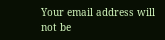Your email address will not be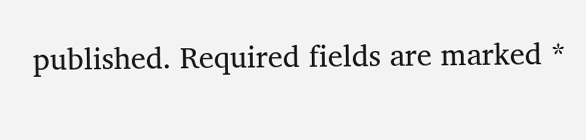published. Required fields are marked *